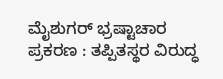ಮೈಶುಗರ್ ಭ್ರಷ್ಟಾಚಾರ ಪ್ರಕರಣ : ತಪ್ಪಿತಸ್ಥರ ವಿರುದ್ಧ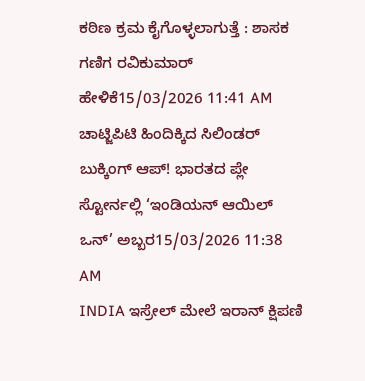ಕಠಿಣ ಕ್ರಮ ಕೈಗೊಳ್ಳಲಾಗುತ್ತೆ : ಶಾಸಕ ಗಣಿಗ ರವಿಕುಮಾರ್ ಹೇಳಿಕೆ15/03/2026 11:41 AM
ಚಾಟ್ಜಿಪಿಟಿ ಹಿಂದಿಕ್ಕಿದ ಸಿಲಿಂಡರ್ ಬುಕ್ಕಿಂಗ್ ಆಪ್! ಭಾರತದ ಪ್ಲೇ ಸ್ಟೋರ್ನಲ್ಲಿ ‘ಇಂಡಿಯನ್ ಆಯಿಲ್ ಒನ್’ ಅಬ್ಬರ15/03/2026 11:38 AM
INDIA ಇಸ್ರೇಲ್ ಮೇಲೆ ಇರಾನ್ ಕ್ಷಿಪಣಿ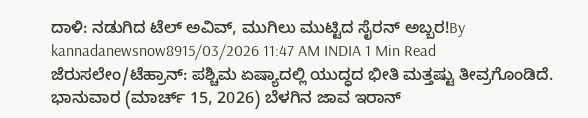ದಾಳಿ: ನಡುಗಿದ ಟೆಲ್ ಅವಿವ್, ಮುಗಿಲು ಮುಟ್ಟಿದ ಸೈರನ್ ಅಬ್ಬರ!By kannadanewsnow8915/03/2026 11:47 AM INDIA 1 Min Read ಜೆರುಸಲೇಂ/ಟೆಹ್ರಾನ್: ಪಶ್ಚಿಮ ಏಷ್ಯಾದಲ್ಲಿ ಯುದ್ಧದ ಭೀತಿ ಮತ್ತಷ್ಟು ತೀವ್ರಗೊಂಡಿದೆ. ಭಾನುವಾರ (ಮಾರ್ಚ್ 15, 2026) ಬೆಳಗಿನ ಜಾವ ಇರಾನ್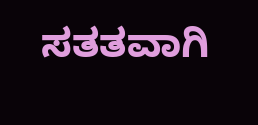ಸತತವಾಗಿ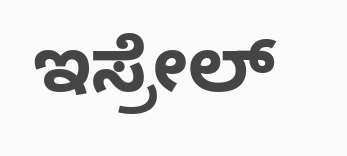ಇಸ್ರೇಲ್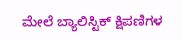ಮೇಲೆ ಬ್ಯಾಲಿಸ್ಟಿಕ್ ಕ್ಷಿಪಣಿಗಳ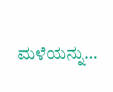ಮಳೆಯನ್ನು…